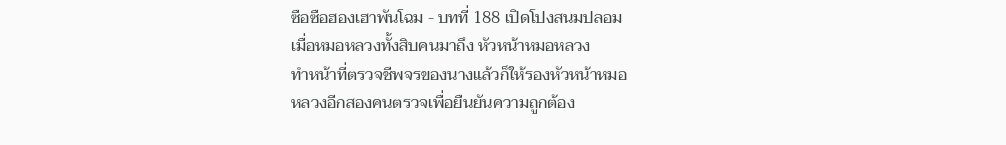ซือซือฮองเฮาพันโฉม - บทที่ 188 เปิดโปงสนมปลอม
เมื่อหมอหลวงทั้งสิบคนมาถึง หัวหน้าหมอหลวง
ทำหน้าที่ตรวจชีพจรของนางแล้วก็ให้รองหัวหน้าหมอ
หลวงอีกสองคนตรวจเพื่อยืนยันความถูกต้อง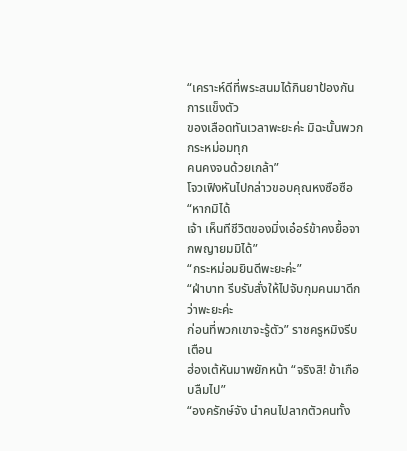“เคราะห์ดีที่พระสนมได้กินยาป้องกันการแข็งตัว
ของเลือดทันเวลาพะยะค่ะ มิฉะนั้นพวกกระหม่อมทุก
คนคงจนด้วยเกล้า”
โจวเฟิงหันไปกล่าวขอบคุณหงซือซือ “หากมิได้
เจ้า เห็นทีชีวิตของมิ่งเอ๋อร์ข้าคงยื้อจากพญายมมิได้”
“กระหม่อมยินดีพะยะค่ะ”
“ฝ่าบาท รีบรับสั่งให้ไปจับกุมคนมาดีกว่าพะยะค่ะ
ก่อนที่พวกเขาจะรู้ตัว” ราชครูหมิงรีบเตือน
ฮ่องเต้หันมาพยักหน้า “จริงสิ! ข้าเกือบลืมไป”
“องครักษ์จัง นำคนไปลากตัวคนทั้ง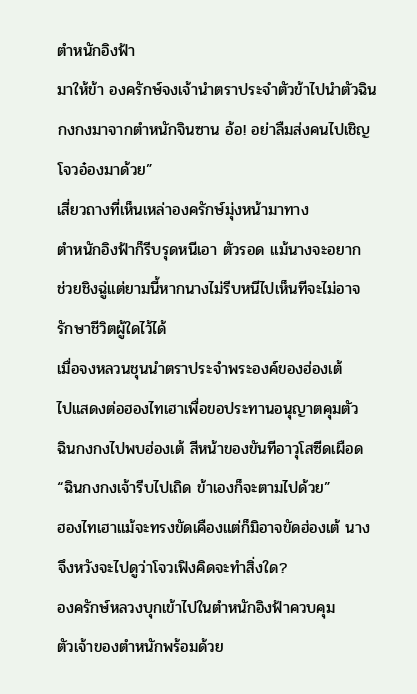ตำหนักอิงฟ้า
มาให้ข้า องครักษ์จงเจ้านำตราประจำตัวข้าไปนำตัวฉิน
กงกงมาจากตำหนักจินซาน อ้อ! อย่าลืมส่งคนไปเชิญ
โจวอ๋องมาด้วย”
เสี่ยวถางที่เห็นเหล่าองครักษ์มุ่งหน้ามาทาง
ตำหนักอิงฟ้าก็รีบรุดหนีเอา ตัวรอด แม้นางจะอยาก
ช่วยชิงฉู่แต่ยามนี้หากนางไม่รีบหนีไปเห็นทีจะไม่อาจ
รักษาชีวิตผู้ใดไว้ได้
เมื่อจงหลวนชุนนำตราประจำพระองค์ของฮ่องเต้
ไปแสดงต่อฮองไทเฮาเพื่อขอประทานอนุญาตคุมตัว
ฉินกงกงไปพบฮ่องเต้ สีหน้าของขันทีอาวุโสซีดเผือด
“ฉินกงกงเจ้ารีบไปเถิด ข้าเองก็จะตามไปด้วย”
ฮองไทเฮาแม้จะทรงขัดเคืองแต่ก็มิอาจขัดฮ่องเต้ นาง
จึงหวังจะไปดูว่าโจวเฟิงคิดจะทำสิ่งใด?
องครักษ์หลวงบุกเข้าไปในตำหนักอิงฟ้าควบคุม
ตัวเจ้าของตำหนักพร้อมด้วย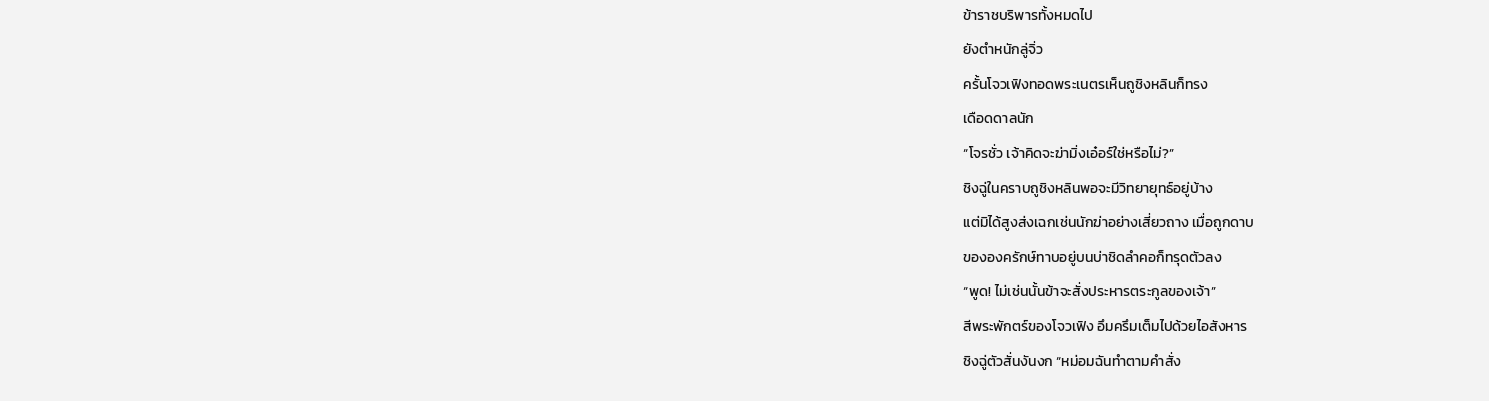ข้าราชบริพารทั้งหมดไป
ยังตำหนักลู่จิ่ว
ครั้นโจวเฟิงทอดพระเนตรเห็นถูชิงหลินก็ทรง
เดือดดาลนัก
“โจรชั่ว เจ้าคิดจะฆ่ามิ่งเอ๋อร์ใช่หรือไม่?”
ชิงฉู่ในคราบถูชิงหลินพอจะมีวิทยายุทธ์อยู่บ้าง
แต่มิได้สูงส่งเฉกเช่นนักฆ่าอย่างเสี่ยวถาง เมื่อถูกดาบ
ขององครักษ์ทาบอยู่บนบ่าชิดลำคอก็ทรุดตัวลง
“พูด! ไม่เช่นนั้นข้าจะสั่งประหารตระกูลของเจ้า”
สีพระพักตร์ของโจวเฟิง อึมครึมเต็มไปด้วยไอสังหาร
ชิงฉู่ตัวสั่นงันงก “หม่อมฉันทำตามคำสั่ง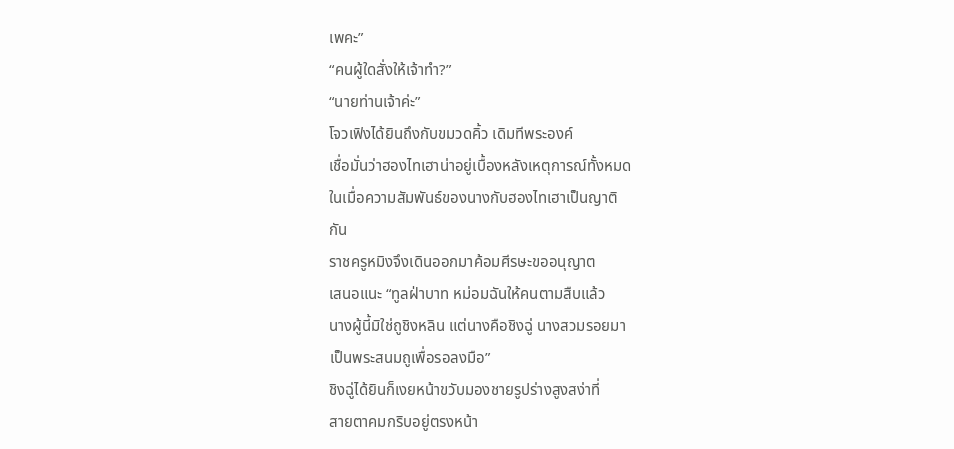เพคะ”
“คนผู้ใดสั่งให้เจ้าทำ?”
“นายท่านเจ้าค่ะ”
โจวเฟิงได้ยินถึงกับขมวดคิ้ว เดิมทีพระองค์
เชื่อมั่นว่าฮองไทเฮาน่าอยู่เบื้องหลังเหตุการณ์ทั้งหมด
ในเมื่อความสัมพันธ์ของนางกับฮองไทเฮาเป็นญาติ
กัน
ราชครูหมิงจึงเดินออกมาค้อมศีรษะขออนุญาต
เสนอแนะ “ทูลฝ่าบาท หม่อมฉันให้คนตามสืบแล้ว
นางผู้นี้มิใช่ถูชิงหลิน แต่นางคือชิงฉู่ นางสวมรอยมา
เป็นพระสนมถูเพื่อรอลงมือ”
ชิงฉู่ได้ยินก็เงยหน้าขวับมองชายรูปร่างสูงสง่าที่
สายตาคมกริบอยู่ตรงหน้า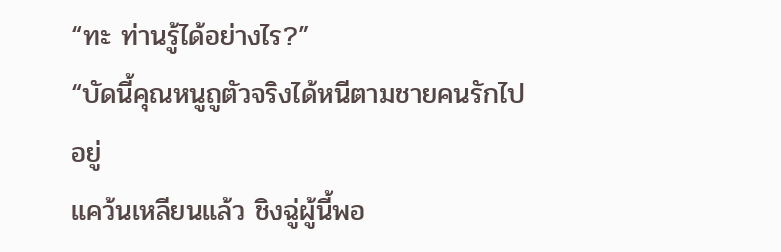“ทะ ท่านรู้ได้อย่างไร?”
“บัดนี้คุณหนูถูตัวจริงได้หนีตามชายคนรักไปอยู่
แคว้นเหลียนแล้ว ชิงฉู่ผู้นี้พอ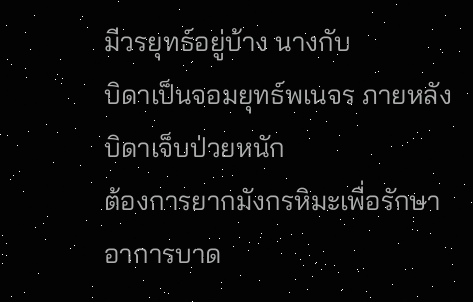มีวรยุทธ์อยู่บ้าง นางกับ
บิดาเป็นจอมยุทธ์พเนจร ภายหลังบิดาเจ็บป่วยหนัก
ต้องการยากมังกรหิมะเพื่อรักษาอาการบาด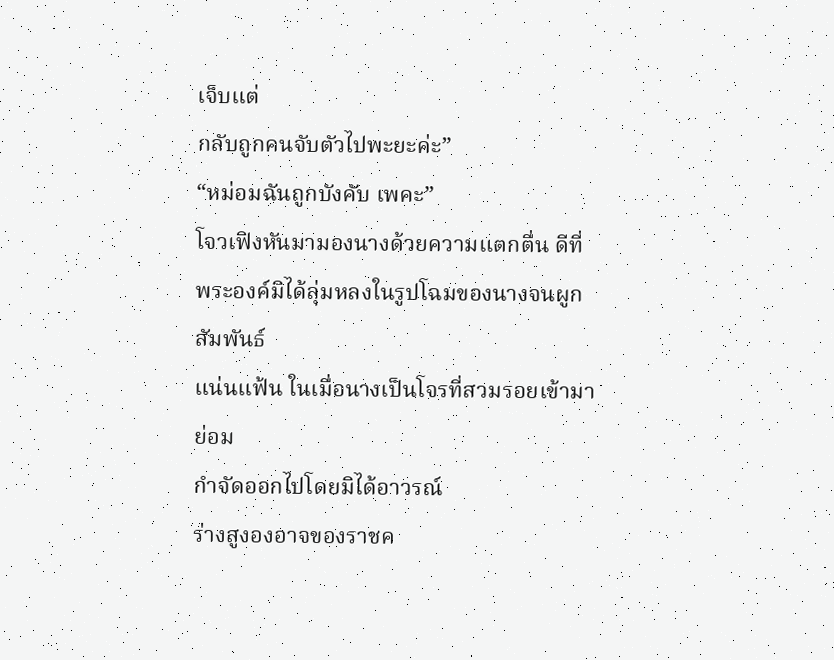เจ็บแต่
กลับถูกคนจับตัวไปพะยะค่ะ”
“หม่อมฉันถูกบังคับ เพคะ”
โจวเฟิงหันมามองนางด้วยความแตกตื่น ดีที่
พระองค์มิได้ลุ่มหลงในรูปโฉมของนางจนผูกสัมพันธ์
แน่นแฟ้น ในเมื่อนางเป็นโจรที่สวมรอยเข้ามาย่อม
กำจัดออกไปโดยมิได้อาวรณ์
ร่างสูงองอาจของราชค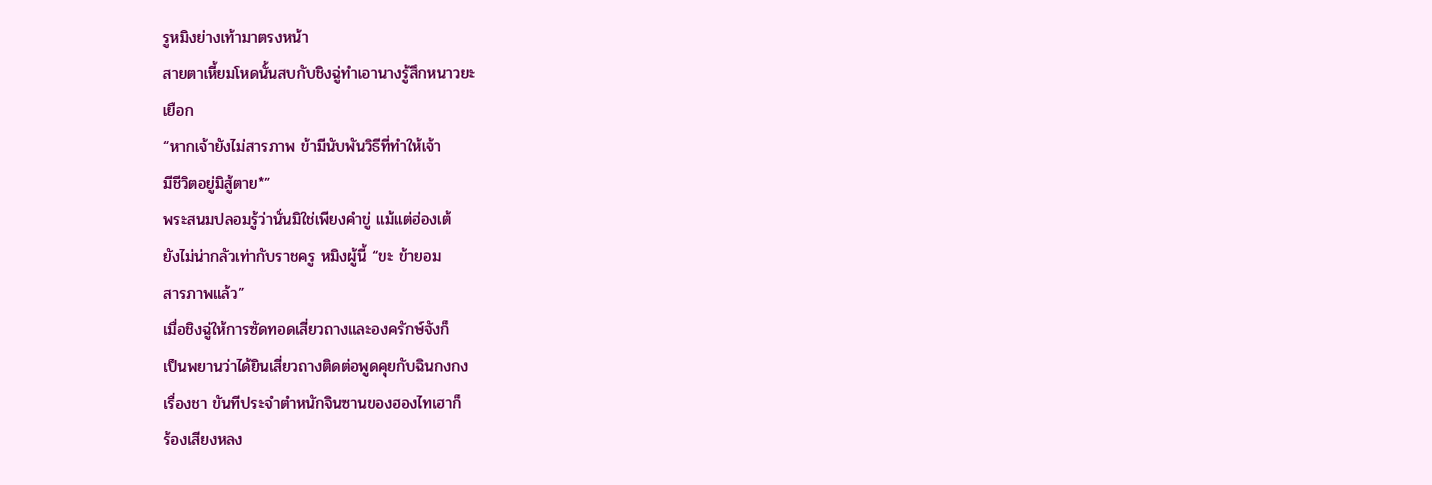รูหมิงย่างเท้ามาตรงหน้า
สายตาเหี้ยมโหดนั้นสบกับชิงฉู่ทำเอานางรู้สึกหนาวยะ
เยือก
“หากเจ้ายังไม่สารภาพ ข้ามีนับพันวิธีที่ทำให้เจ้า
มีชีวิตอยู่มิสู้ตาย*”
พระสนมปลอมรู้ว่านั่นมิใช่เพียงคำขู่ แม้แต่ฮ่องเต้
ยังไม่น่ากลัวเท่ากับราชครู หมิงผู้นี้ “ขะ ข้ายอม
สารภาพแล้ว”
เมื่อชิงฉู่ให้การซัดทอดเสี่ยวถางและองครักษ์จังก็
เป็นพยานว่าได้ยินเสี่ยวถางติดต่อพูดคุยกับฉินกงกง
เรื่องชา ขันทีประจำตำหนักจินซานของฮองไทเฮาก็
ร้องเสียงหลง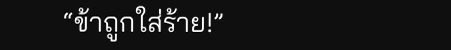“ข้าถูกใส่ร้าย!”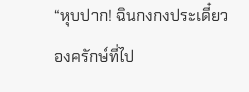“หุบปาก! ฉินกงกงประเดี๋ยวองครักษ์ที่ไป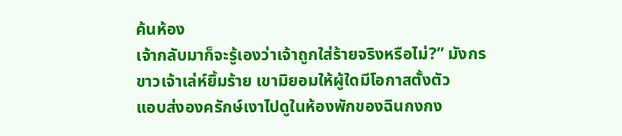ค้นห้อง
เจ้ากลับมาก็จะรู้เองว่าเจ้าถูกใส่ร้ายจริงหรือไม่?” มังกร
ขาวเจ้าเล่ห์ยิ้มร้าย เขามิยอมให้ผู้ใดมีโอกาสตั้งตัว
แอบส่งองครักษ์เงาไปดูในห้องพักของฉินกงกง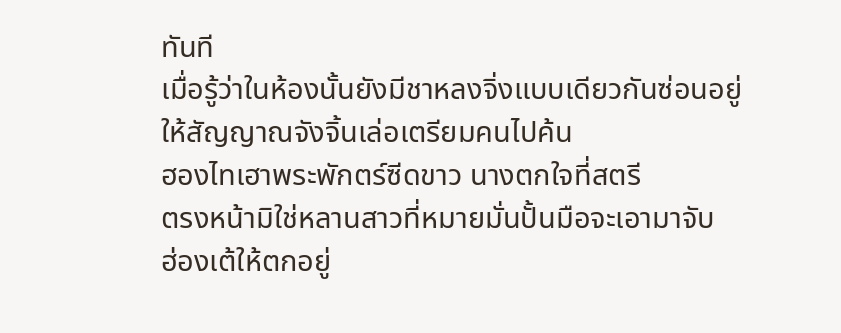ทันที
เมื่อรู้ว่าในห้องนั้นยังมีชาหลงจิ่งแบบเดียวกันซ่อนอยู่
ให้สัญญาณจังจิ้นเล่อเตรียมคนไปค้น
ฮองไทเฮาพระพักตร์ซีดขาว นางตกใจที่สตรี
ตรงหน้ามิใช่หลานสาวที่หมายมั่นปั้นมือจะเอามาจับ
ฮ่องเต้ให้ตกอยู่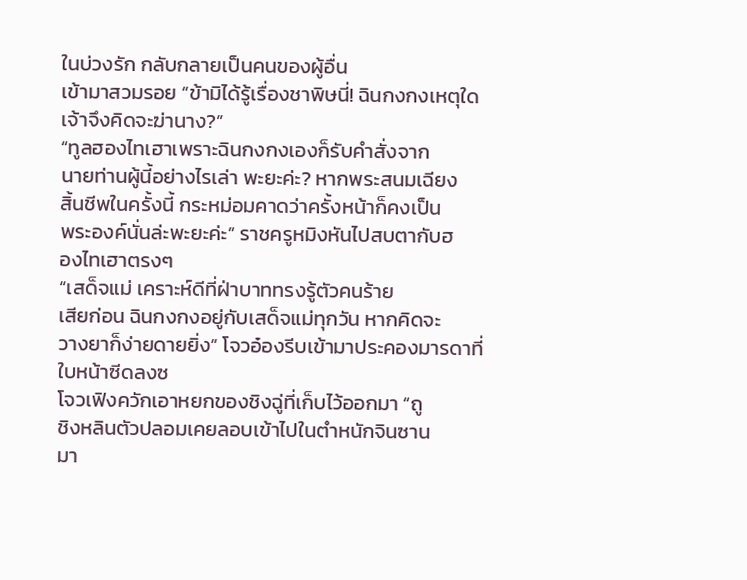ในบ่วงรัก กลับกลายเป็นคนของผู้อื่น
เข้ามาสวมรอย “ข้ามิได้รู้เรื่องชาพิษนี่! ฉินกงกงเหตุใด
เจ้าจึงคิดจะฆ่านาง?”
“ทูลฮองไทเฮาเพราะฉินกงกงเองก็รับคำสั่งจาก
นายท่านผู้นี้อย่างไรเล่า พะยะค่ะ? หากพระสนมเฉียง
สิ้นชีพในครั้งนี้ กระหม่อมคาดว่าครั้งหน้าก็คงเป็น
พระองค์นั่นล่ะพะยะค่ะ” ราชครูหมิงหันไปสบตากับฮ
องไทเฮาตรงๆ
“เสด็จแม่ เคราะห์ดีที่ฝ่าบาททรงรู้ตัวคนร้าย
เสียก่อน ฉินกงกงอยู่กับเสด็จแม่ทุกวัน หากคิดจะ
วางยาก็ง่ายดายยิ่ง” โจวอ๋องรีบเข้ามาประคองมารดาที่
ใบหน้าซีดลงซ
โจวเฟิงควักเอาหยกของชิงฉู่ที่เก็บไว้ออกมา “ถู
ชิงหลินตัวปลอมเคยลอบเข้าไปในตำหนักจินซาน
มา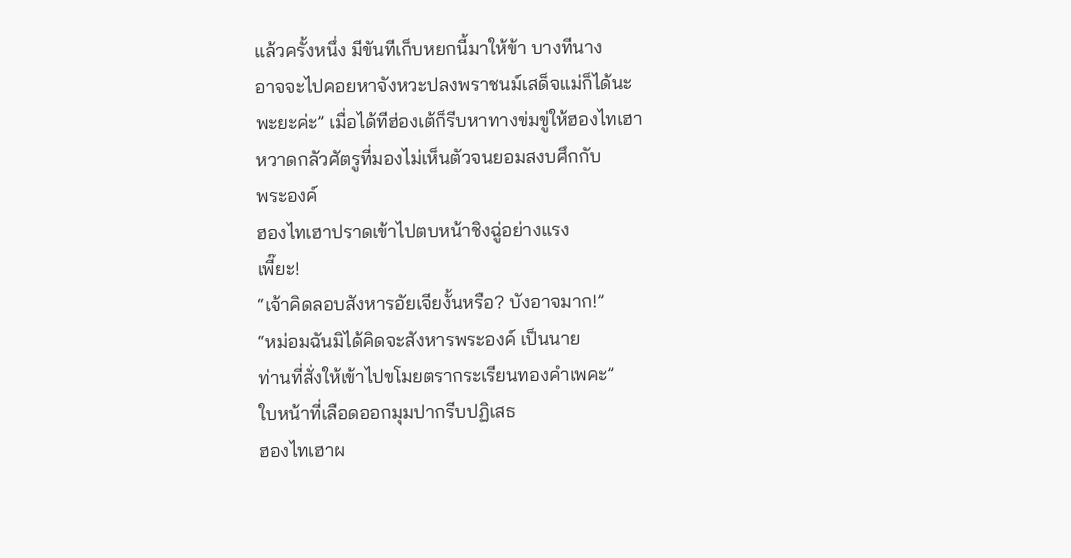แล้วครั้งหนึ่ง มีขันทีเก็บหยกนี้มาให้ข้า บางทีนาง
อาจจะไปคอยหาจังหวะปลงพราชนม์เสด็จแม่ก็ได้นะ
พะยะค่ะ” เมื่อได้ทีฮ่องเต้ก็รีบหาทางข่มขู่ให้ฮองไทเฮา
หวาดกลัวศัตรูที่มองไม่เห็นตัวจนยอมสงบศึกกับ
พระองค์
ฮองไทเฮาปราดเข้าไปตบหน้าชิงฉู่อย่างแรง
เพี๊ยะ!
“เจ้าคิดลอบสังหารอัยเจียงั้นหรือ? บังอาจมาก!”
“หม่อมฉันมิได้คิดจะสังหารพระองค์ เป็นนาย
ท่านที่สั่งให้เข้าไปขโมยตรากระเรียนทองคำเพคะ”
ใบหน้าที่เลือดออกมุมปากรีบปฏิเสธ
ฮองไทเฮาผ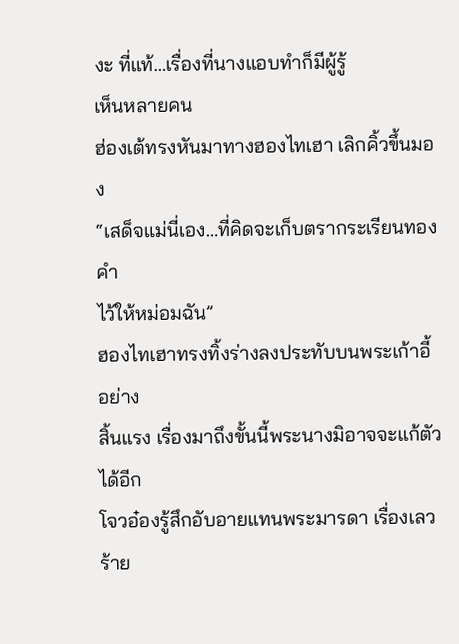งะ ที่แท้…เรื่องที่นางแอบทำก็มีผู้รู้
เห็นหลายคน
ฮ่องเต้ทรงหันมาทางฮองไทเฮา เลิกคิ้วขึ้นมอง
“เสด็จแม่นี่เอง…ที่คิดจะเก็บตรากระเรียนทองคำ
ไว้ให้หม่อมฉัน”
ฮองไทเฮาทรงทิ้งร่างลงประทับบนพระเก้าอี้อย่าง
สิ้นแรง เรื่องมาถึงขั้นนี้พระนางมิอาจจะแก้ตัวได้อีก
โจวอ๋องรู้สึกอับอายแทนพระมารดา เรื่องเลวร้าย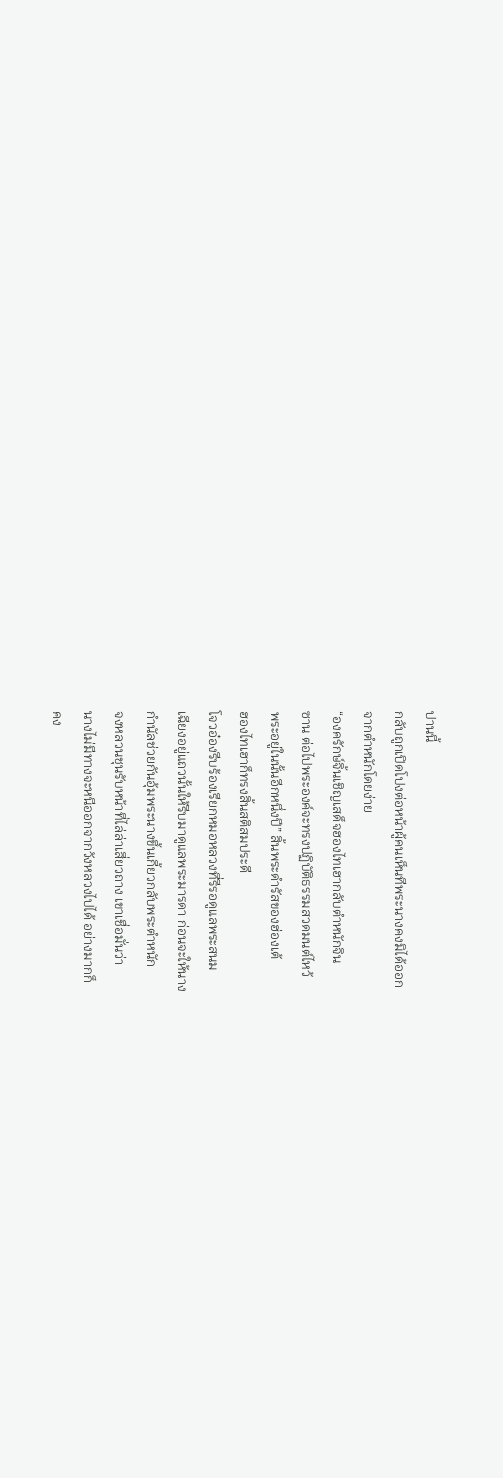ปานนี้
กลับถูกเปิดโปงต่อหน้าผู้คนเห็นทีพระนางคงมิได้ออก
จากตำหนักโดยง่าย
“องครักษ์จิ้นเชิญเสด็จฮองไทเฮากลับตำหนักจิน
ซาน ต่อไปพระองค์จะทรงปฏิบัติธรรมสวดมนต์ไหว้
พระอยู่ในนั้นอีกหนึ่งปี” สิ้นพระดำรัสของฮ่องเต้
ฮองไทเฮาก็ทรงสิ้นสติสมประดี
โจวอ๋องรีบร้องเรียกหมอหลวงที่รีรอดูแลพระสนม
เฉียงอยู่แถวนั้นให้รีบมาดูแลพระมารดา ก่อนจะให้นาง
กำนัลช่วยกันอุ้มพระนางขึ้นเกี้ยวกลับพระตำหนัก
จงหลวนชุนรับหน้าที่ไล่ล่าเสี่ยวถาง เขาเชื่อมั่นว่า
นางไม่มีทางจะหนีออกจากวังหลวงไปได้ อย่างมากก็
คง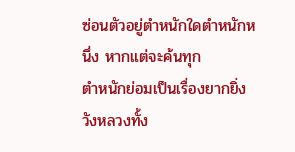ซ่อนตัวอยู่ตำหนักใดตำหนักหนึ่ง หากแต่จะค้นทุก
ตำหนักย่อมเป็นเรื่องยากยิ่ง วังหลวงทั้ง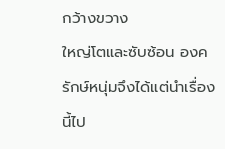กว้างขวาง
ใหญ่โตและซับซ้อน องครักษ์หนุ่มจึงได้แต่นำเรื่องนี้ไป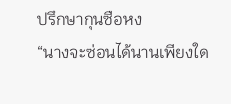ปรึกษากุนซือหง
“นางจะซ่อนได้นานเพียงใด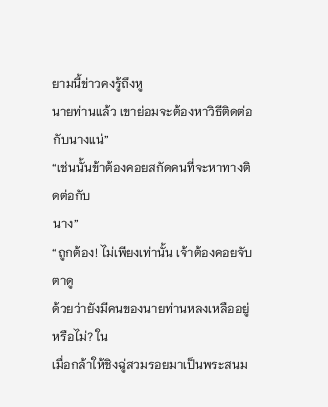ยามนี้ข่าวคงรู้ถึงหู
นายท่านแล้ว เขาย่อมจะต้องหาวิธีติดต่อกับนางแน่”
“เช่นนั้นข้าต้องคอยสกัดคนที่จะหาทางติดต่อกับ
นาง”
“ถูกต้อง! ไม่เพียงเท่านั้น เจ้าต้องคอยจับตาดู
ด้วยว่ายังมีคนของนายท่านหลงเหลืออยู่หรือไม่? ใน
เมื่อกล้าให้ชิงฉู่สวมรอยมาเป็นพระสนม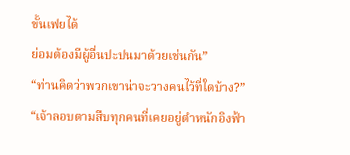ขั้นเฟยได้
ย่อมต้องมีผู้อื่นปะปนมาด้วยเช่นกัน”
“ท่านคิดว่าพวกเขาน่าจะวางคนไว้ที่ใดบ้าง?”
“เจ้าลอบตามสืบทุกคนที่เคยอยู่ตำหนักอิงฟ้า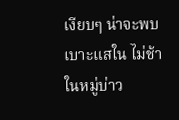เงียบๆ น่าจะพบเบาะแสใน ไม่ช้า ในหมู่บ่าว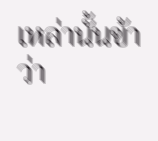เหล่านั้นข้า
ว่า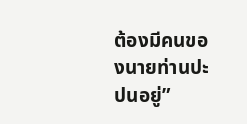ต้องมีคนของนายท่านปะปนอยู่”